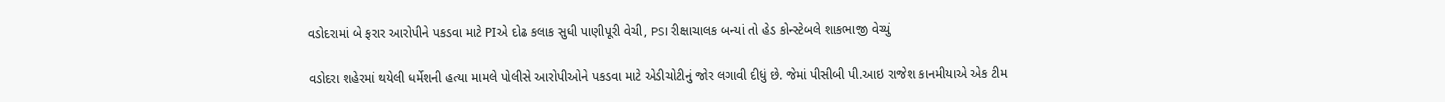વડોદરામાં બે ફરાર આરોપીને પકડવા માટે PIએ દોઢ કલાક સુધી પાણીપૂરી વેચી, PSI રીક્ષાચાલક બન્યાં તો હેડ કોન્સ્ટેબલે શાકભાજી વેચ્યું

વડોદરા શહેરમાં થયેલી ધર્મેશની હત્યા મામલે પોલીસે આરોપીઓને પકડવા માટે એડીચોટીનું જોર લગાવી દીધું છે. જેમાં પીસીબી પી.આઇ રાજેશ કાનમીયાએ એક ટીમ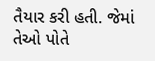તૈયાર કરી હતી. જેમાં તેઓ પોતે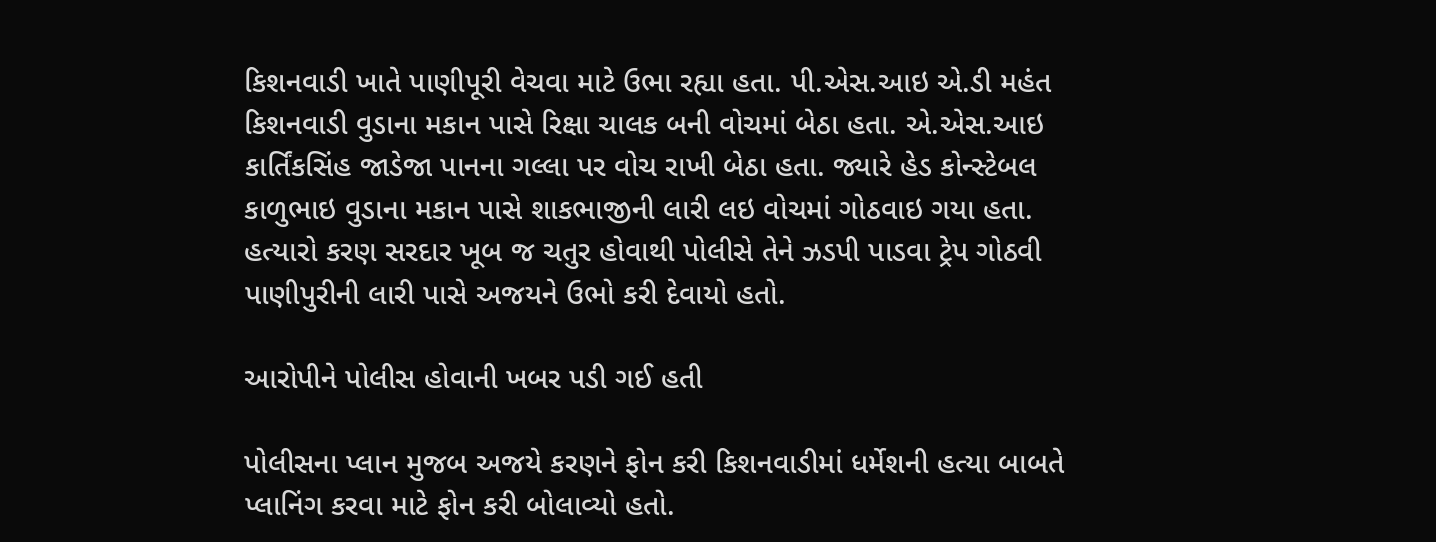કિશનવાડી ખાતે પાણીપૂરી વેચવા માટે ઉભા રહ્યા હતા. પી.એસ.આઇ એ.ડી મહંત કિશનવાડી વુડાના મકાન પાસે રિક્ષા ચાલક બની વોચમાં બેઠા હતા. એ.એસ.આઇ કાર્તિંકસિંહ જાડેજા પાનના ગલ્લા પર વોચ રાખી બેઠા હતા. જ્યારે હેડ કોન્સ્ટેબલ કાળુભાઇ વુડાના મકાન પાસે શાકભાજીની લારી લઇ વોચમાં ગોઠવાઇ ગયા હતા. હત્યારો કરણ સરદાર ખૂબ જ ચતુર હોવાથી પોલીસે તેને ઝડપી પાડવા ટ્રેપ ગોઠવી પાણીપુરીની લારી પાસે અજયને ઉભો કરી દેવાયો હતો.

આરોપીને પોલીસ હોવાની ખબર પડી ગઈ હતી

પોલીસના પ્લાન મુજબ અજયે કરણને ફોન કરી કિશનવાડીમાં ધર્મેશની હત્યા બાબતે પ્લાનિંગ કરવા માટે ફોન કરી બોલાવ્યો હતો.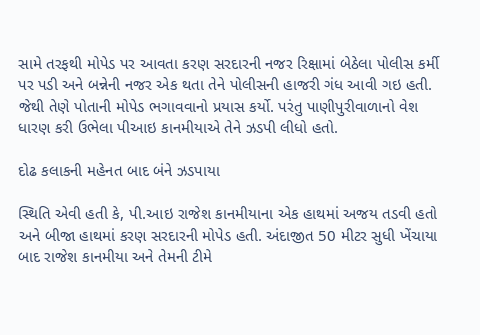સામે તરફથી મોપેડ પર આવતા કરણ સરદારની નજર રિક્ષામાં બેઠેલા પોલીસ કર્મી પર પડી અને બન્નેની નજર એક થતા તેને પોલીસની હાજરી ગંધ આવી ગઇ હતી. જેથી તેણે પોતાની મોપેડ ભગાવવાનો પ્રયાસ કર્યો. પરંતુ પાણીપુરીવાળાનો વેશ ધારણ કરી ઉભેલા પીઆઇ કાનમીયાએ તેને ઝડપી લીધો હતો.

દોઢ કલાકની મહેનત બાદ બંને ઝડપાયા

સ્થિતિ એવી હતી કે, પી.આઇ રાજેશ કાનમીયાના એક હાથમાં અજય તડવી હતો અને બીજા હાથમાં કરણ સરદારની મોપેડ હતી. અંદાજીત 50 મીટર સુધી ખેંચાયા બાદ રાજેશ કાનમીયા અને તેમની ટીમે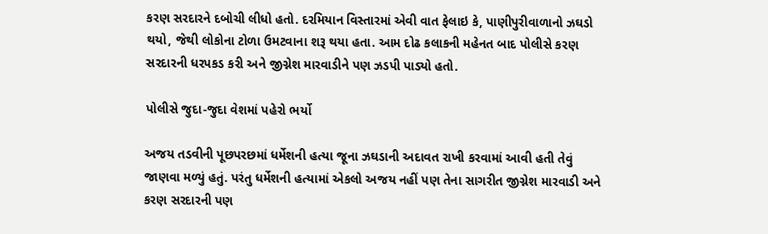કરણ સરદારને દબોચી લીધો હતો. દરમિયાન વિસ્તારમાં એવી વાત ફેલાઇ કે, પાણીપુરીવાળાનો ઝઘડો થયો, જેથી લોકોના ટોળા ઉમટવાના શરૂ થયા હતા. આમ દોઢ કલાકની મહેનત બાદ પોલીસે કરણ સરદારની ધરપકડ કરી અને જીગ્નેશ મારવાડીને પણ ઝડપી પાડ્યો હતો.

પોલીસે જુદા-જુદા વેશમાં પહેરો ભર્યો

અજય તડવીની પૂછપરછમાં ધર્મેશની હત્યા જૂના ઝઘડાની અદાવત રાખી કરવામાં આવી હતી તેવું જાણવા મળ્યું હતું. પરંતુ ધર્મેશની હત્યામાં એકલો અજય નહીં પણ તેના સાગરીત જીગ્નેશ મારવાડી અને કરણ સરદારની પણ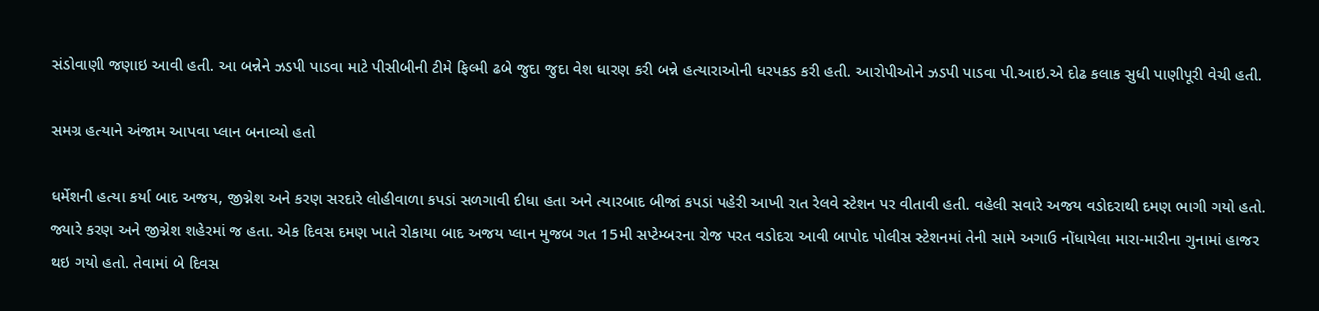સંડોવાણી જણાઇ આવી હતી. આ બન્નેને ઝડપી પાડવા માટે પીસીબીની ટીમે ફિલ્મી ઢબે જુદા જુદા વેશ ધારણ કરી બન્ને હત્યારાઓની ધરપકડ કરી હતી. આરોપીઓને ઝડપી પાડવા પી.આઇ.એ દોઢ કલાક સુધી પાણીપૂરી વેચી હતી.

સમગ્ર હત્યાને અંજામ આપવા પ્લાન બનાવ્યો હતો

ધર્મેશની હત્યા કર્યા બાદ અજય, જીગ્નેશ અને કરણ સરદારે લોહીવાળા કપડાં સળગાવી દીધા હતા અને ત્યારબાદ બીજાં કપડાં પહેરી આખી રાત રેલવે સ્ટેશન પર વીતાવી હતી. વહેલી સવારે અજય વડોદરાથી દમણ ભાગી ગયો હતો. જ્યારે કરણ અને જીગ્નેશ શહેરમાં જ હતા. એક દિવસ દમણ ખાતે રોકાયા બાદ અજય પ્લાન મુજબ ગત 15મી સપ્ટેમ્બરના રોજ પરત વડોદરા આવી બાપોદ પોલીસ સ્ટેશનમાં તેની સામે અગાઉ નોંધાયેલા મારા-મારીના ગુનામાં હાજર થઇ ગયો હતો. તેવામાં બે દિવસ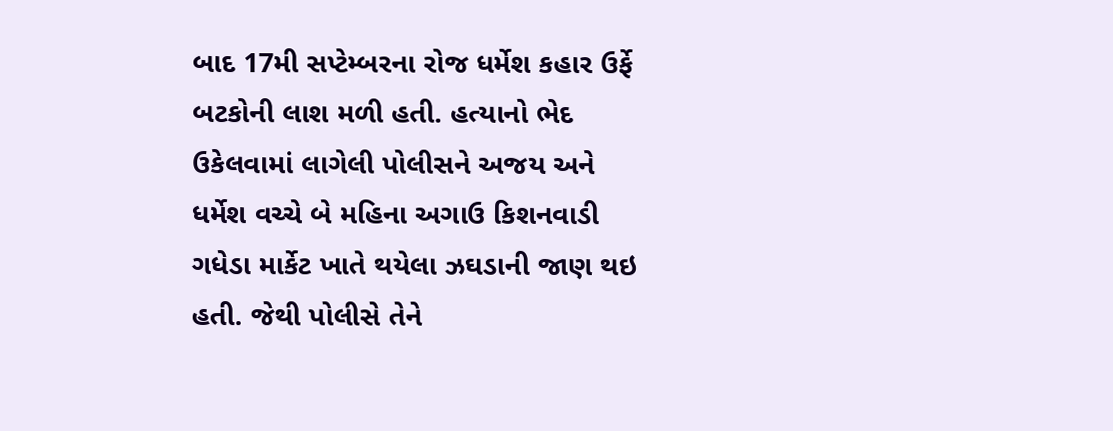બાદ 17મી સપ્ટેમ્બરના રોજ ધર્મેશ કહાર ઉર્ફે બટકોની લાશ મળી હતી. હત્યાનો ભેદ ઉકેલવામાં લાગેલી પોલીસને અજય અને ધર્મેશ વચ્ચે બે મહિના અગાઉ કિશનવાડી ગધેડા માર્કેટ ખાતે થયેલા ઝઘડાની જાણ થઇ હતી. જેથી પોલીસે તેને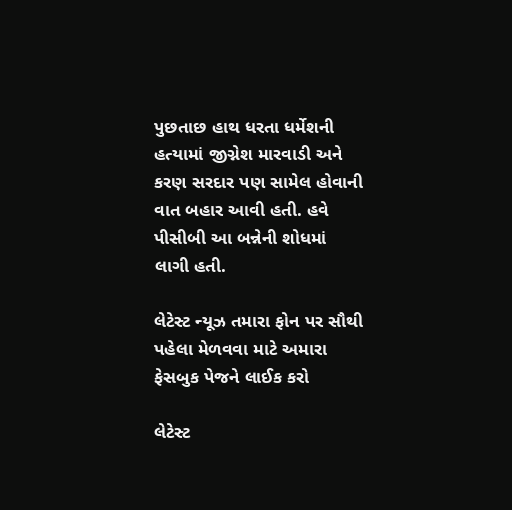પુછતાછ હાથ ધરતા ધર્મેશની હત્યામાં જીગ્નેશ મારવાડી અને કરણ સરદાર પણ સામેલ હોવાની વાત બહાર આવી હતી. હવે પીસીબી આ બન્નેની શોધમાં લાગી હતી.

લેટેસ્ટ ન્યૂઝ તમારા ફોન પર સૌથી પહેલા મેળવવા માટે અમારા ફેસબુક પેજને લાઈક કરો

લેટેસ્ટ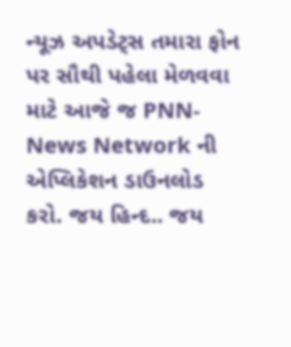ન્યૂઝ અપડેટ્સ તમારા ફોન પર સૌથી પહેલા મેળવવા માટે આજે જ PNN- News Network ની એપ્લિકેશન ડાઉનલોડ કરો. જય હિન્દ.. જય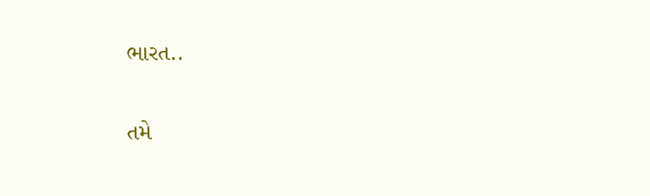ભારત..

તમે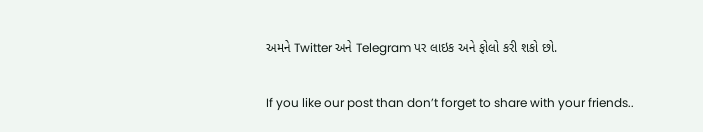અમને Twitter અને Telegram પર લાઇક અને ફોલો કરી શકો છો.

If you like our post than don’t forget to share with your friends..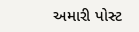અમારી પોસ્ટ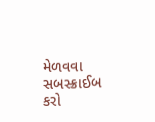મેળવવા સબસ્ક્રાઈબ કરો